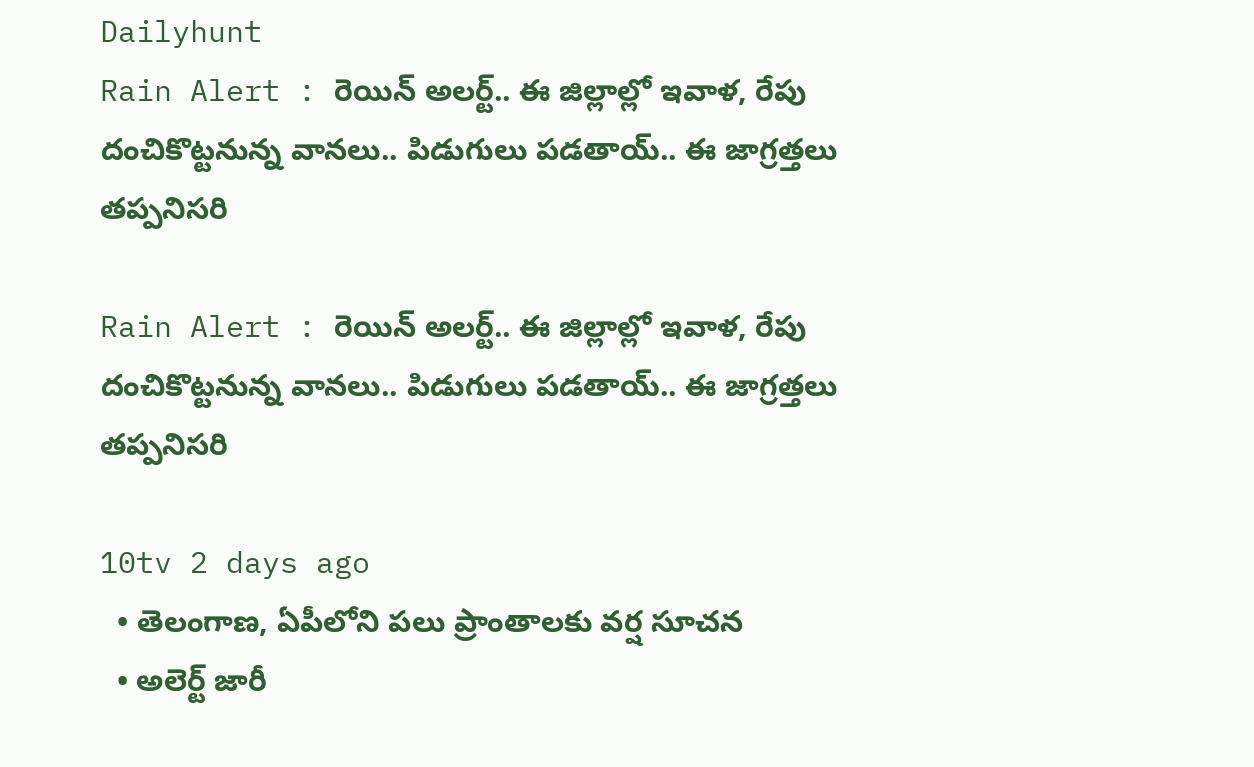Dailyhunt
Rain Alert : రెయిన్ అలర్ట్.. ఈ జిల్లాల్లో ఇవాళ, రేపు దంచికొట్టనున్న వానలు.. పిడుగులు పడతాయ్.. ఈ జాగ్రత్తలు తప్పనిసరి

Rain Alert : రెయిన్ అలర్ట్.. ఈ జిల్లాల్లో ఇవాళ, రేపు దంచికొట్టనున్న వానలు.. పిడుగులు పడతాయ్.. ఈ జాగ్రత్తలు తప్పనిసరి

10tv 2 days ago
  • తెలంగాణ, ఏపీలోని పలు ప్రాంతాలకు వర్ష సూచన
  • అలెర్ట్ జారీ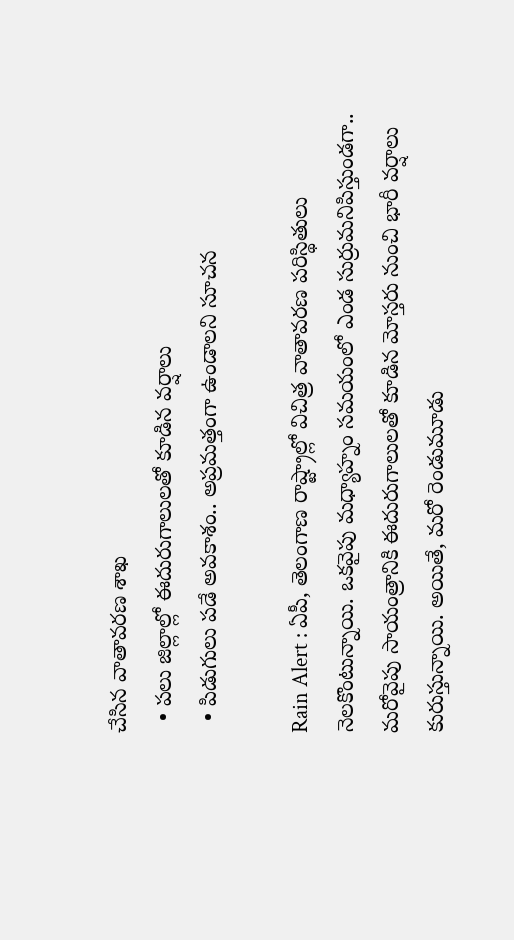చేసిన వాతావరణ శాఖ
  • పలు జిల్లాల్లో ఈదురుగాలులతో కూడిన వర్షాలు
  • పిడుగులు పడే అవకాశం.. అప్రమత్తంగా ఉండాలని సూచన

Rain Alert : ఏపీ, తెలంగాణ రాష్ట్రాల్లో విచిత్ర వాతావరణ పరిస్థితులు నెలకొంటున్నాయి. ఒకవైపు మధ్యాహ్నం సమయంలో ఎండ సుర్రుమనిపిస్తుండగా.. మరోవైపు సాయంత్రానికి ఈదురుగాలులతో కూడిన మోస్తరు నుంచి భారీ వర్షాలు కురుస్తున్నాయి. అయితే, మరో రెండుమూడు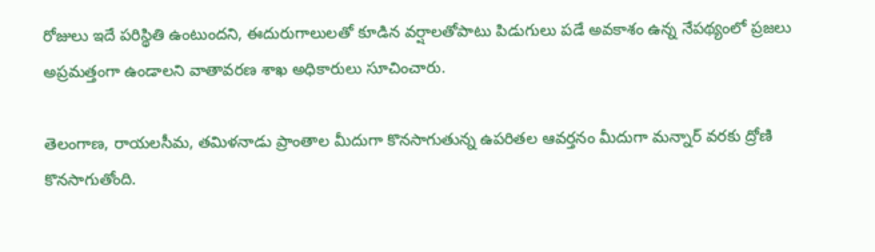రోజులు ఇదే పరిస్థితి ఉంటుందని, ఈదురుగాలులతో కూడిన వర్షాలతోపాటు పిడుగులు పడే అవకాశం ఉన్న నేపథ్యంలో ప్రజలు అప్రమత్తంగా ఉండాలని వాతావరణ శాఖ అధికారులు సూచించారు.

తెలంగాణ, రాయలసీమ, తమిళనాడు ప్రాంతాల మీదుగా కొనసాగుతున్న ఉపరితల ఆవర్తనం మీదుగా మన్నార్ వరకు ద్రోణి కొనసాగుతోంది.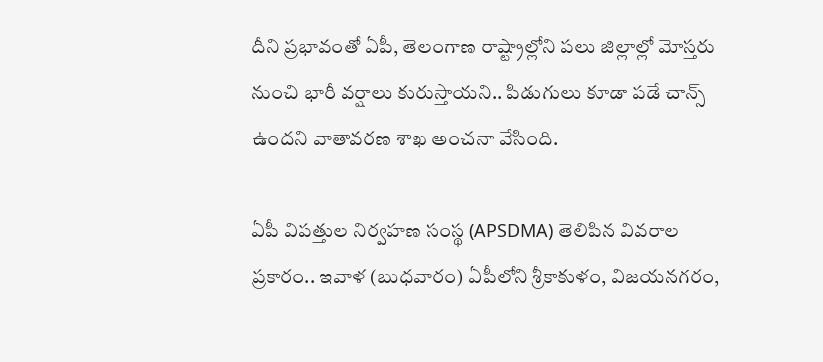దీని ప్రభావంతో ఏపీ, తెలంగాణ రాష్ట్రాల్లోని పలు జిల్లాల్లో మోస్తరు నుంచి భారీ వర్షాలు కురుస్తాయని.. పిడుగులు కూడా పడే చాన్స్ ఉందని వాతావరణ శాఖ అంచనా వేసింది.

ఏపీ విపత్తుల నిర్వహణ సంస్థ (APSDMA) తెలిపిన వివరాల ప్రకారం.. ఇవాళ (బుధవారం) ఏపీలోని శ్రీకాకుళం, విజయనగరం,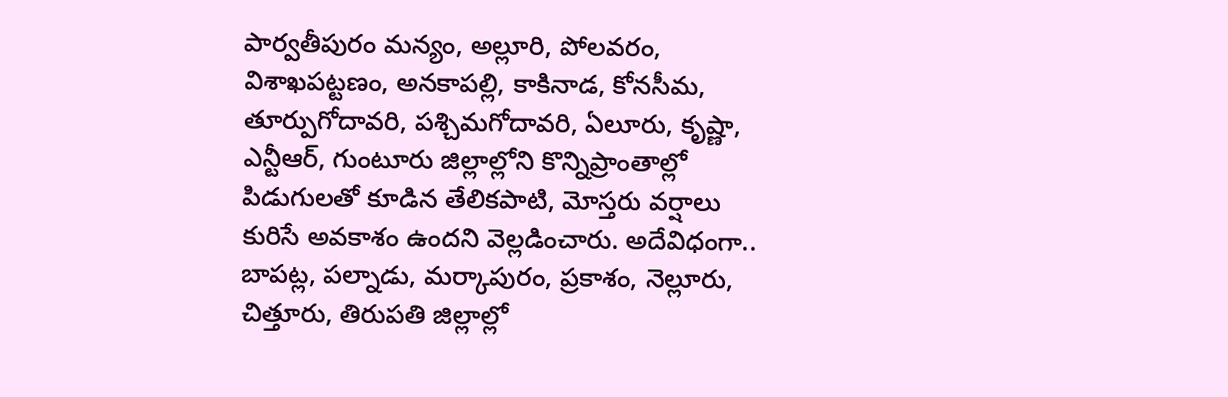పార్వతీపురం మన్యం, అల్లూరి, పోలవరం, విశాఖపట్టణం, అనకాపల్లి, కాకినాడ, కోనసీమ, తూర్పుగోదావరి, పశ్చిమగోదావరి, ఏలూరు, కృష్ణా, ఎన్టీఆర్, గుంటూరు జిల్లాల్లోని కొన్నిప్రాంతాల్లో పిడుగులతో కూడిన తేలికపాటి, మోస్తరు వర్షాలు కురిసే అవకాశం ఉందని వెల్లడించారు. అదేవిధంగా.. బాపట్ల, పల్నాడు, మర్కాపురం, ప్రకాశం, నెల్లూరు, చిత్తూరు, తిరుపతి జిల్లాల్లో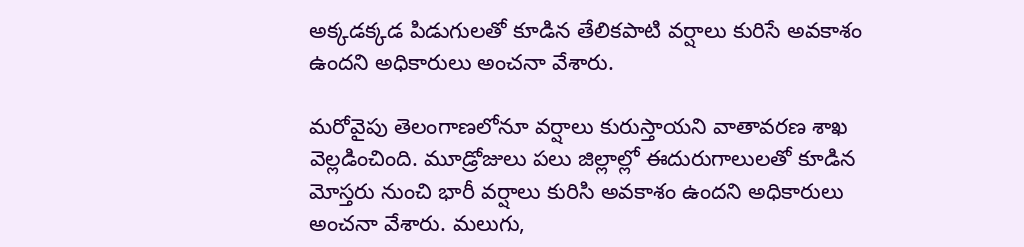అక్కడక్కడ పిడుగులతో కూడిన తేలికపాటి వర్షాలు కురిసే అవకాశం ఉందని అధికారులు అంచనా వేశారు.

మరోవైపు తెలంగాణలోనూ వర్షాలు కురుస్తాయని వాతావరణ శాఖ వెల్లడించింది. మూడ్రోజులు పలు జిల్లాల్లో ఈదురుగాలులతో కూడిన మోస్తరు నుంచి భారీ వర్షాలు కురిసి అవకాశం ఉందని అధికారులు అంచనా వేశారు. మలుగు,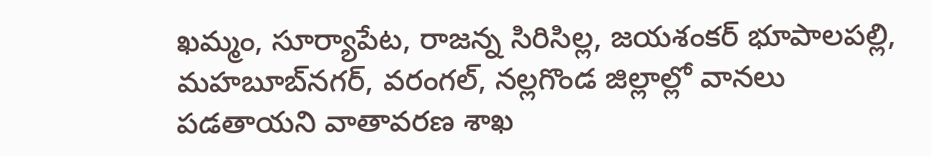ఖమ్మం, సూర్యాపేట, రాజన్న సిరిసిల్ల, జయశంకర్ భూపాలపల్లి, మహబూబ్‌నగర్, వరంగల్, నల్లగొండ జిల్లాల్లో వానలు పడతాయని వాతావరణ శాఖ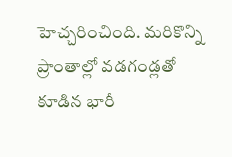హెచ్చరించింది. మరికొన్ని ప్రాంతాల్లో వడగండ్లతో కూడిన భారీ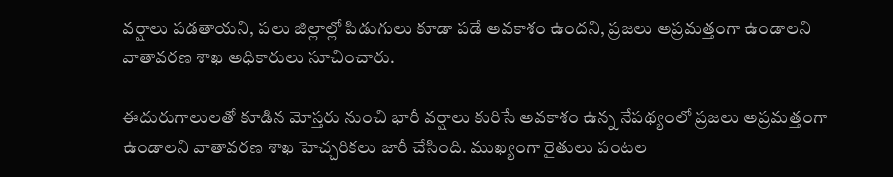వర్షాలు పడతాయని, పలు జిల్లాల్లో పిడుగులు కూడా పడే అవకాశం ఉందని, ప్రజలు అప్రమత్తంగా ఉండాలని వాతావరణ శాఖ అధికారులు సూచించారు.

ఈదురుగాలులతో కూడిన మోస్తరు నుంచి భారీ వర్షాలు కురిసే అవకాశం ఉన్న నేపథ్యంలో ప్రజలు అప్రమత్తంగా ఉండాలని వాతావరణ శాఖ హెచ్చరికలు జారీ చేసింది. ముఖ్యంగా రైతులు పంటల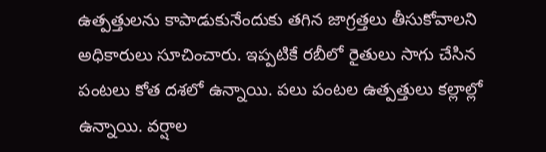ఉత్పత్తులను కాపాడుకునేందుకు తగిన జాగ్రత్తలు తీసుకోవాలని అధికారులు సూచించారు. ఇప్పటికే రబీలో రైతులు సాగు చేసిన పంటలు కోత దశలో ఉన్నాయి. పలు పంటల ఉత్పత్తులు కల్లాల్లో ఉన్నాయి. వర్షాల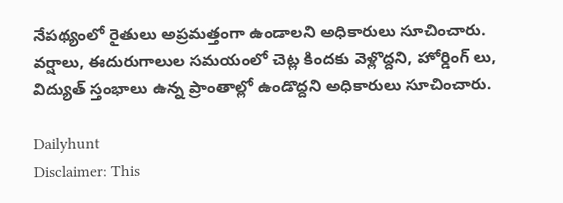నేపథ్యంలో రైతులు అప్రమత్తంగా ఉండాలని అధికారులు సూచించారు. వర్షాలు, ఈదురుగాలుల సమయంలో చెట్ల కిందకు వెళ్లొద్దని, హోర్డింగ్ లు, విద్యుత్ స్తంభాలు ఉన్న ప్రాంతాల్లో ఉండొద్దని అధికారులు సూచించారు.

Dailyhunt
Disclaimer: This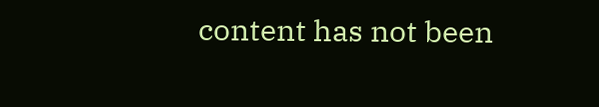content has not been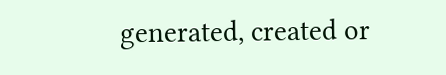generated, created or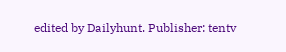edited by Dailyhunt. Publisher: tentv